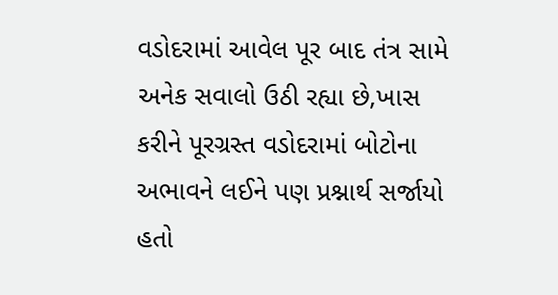વડોદરામાં આવેલ પૂર બાદ તંત્ર સામે અનેક સવાલો ઉઠી રહ્યા છે,ખાસ કરીને પૂરગ્રસ્ત વડોદરામાં બોટોના અભાવને લઈને પણ પ્રશ્નાર્થ સર્જાયો હતો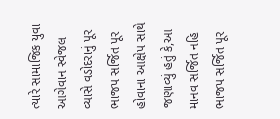ત્યારે સામાજિક યુવા આગેવાન સ્વેજલ વ્યાસે વડોદરાનું પૂર ભાજપ સર્જિત પૂર હોવાના આક્ષેપ સાથે જણાવ્યું હતું કે,આ માનવ સર્જિત નહિ ભાજપ સર્જિત પૂર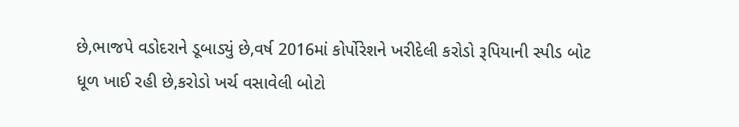છે,ભાજપે વડોદરાને ડૂબાડ્યું છે,વર્ષ 2016માં કોર્પોરેશને ખરીદેલી કરોડો રૂપિયાની સ્પીડ બોટ ધૂળ ખાઈ રહી છે,કરોડો ખર્ચ વસાવેલી બોટો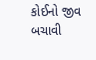કોઈનો જીવ બચાવી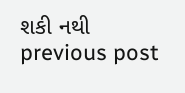શકી નથી
previous post